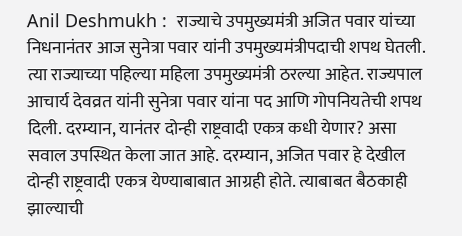Anil Deshmukh :  राज्याचे उपमुख्यमंत्री अजित पवार यांच्या निधनानंतर आज सुनेत्रा पवार यांनी उपमुख्यमंत्रीपदाची शपथ घेतली. त्या राज्याच्या पहिल्या महिला उपमुख्यमंत्री ठरल्या आहेत. राज्यपाल आचार्य देवव्रत यांनी सुनेत्रा पवार यांना पद आणि गोपनियतेची शपथ दिली. दरम्यान, यानंतर दोन्ही राष्ट्रवादी एकत्र कधी येणार? असा सवाल उपस्थित केला जात आहे. दरम्यान, अजित पवार हे देखील दोन्ही राष्ट्रवादी एकत्र येण्याबाबात आग्रही होते. त्याबाबत बैठकाही झाल्याची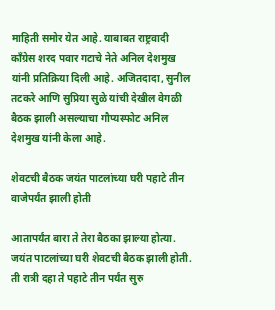माहिती समोर येत आहे. याबाबत राष्ट्रवादी काँग्रेस शरद पवार गटाचे नेते अनिल देशमुख यांनी प्रतिक्रिया दिली आहे. अजितदादा, सुनील तटकरे आणि सुप्रिया सुळे यांची देखील वेगळी बैठक झाली असल्याचा गौप्यस्फोट अनिल देशमुख यांनी केला आहे.

शेवटची बैठक जयंत पाटलांच्या घरी पहाटे तीन वाजेपर्यंत झाली होती

आतापर्यंत बारा ते तेरा बैठका झाल्या होत्या. जयंत पाटलांच्या घरी शेवटची बैठक झाली होती. ती रात्री दहा ते पहाटे तीन पर्यंत सुरु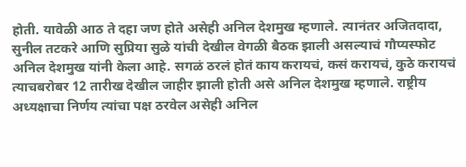होती. यावेळी आठ ते दहा जण होते असेही अनिल देशमुख म्हणाले. त्यानंतर अजितदादा, सुनील तटकरे आणि सुप्रिया सुळे यांची देखील वेगळी बैठक झाली असल्याचं गौप्यस्फोट अनिल देशमुख यांनी केला आहे. सगळं ठरलं होतं काय करायचं, कसं करायचं, कुठे करायचं त्याचबरोबर 12 तारीख देखील जाहीर झाली होती असे अनिल देशमुख म्हणाले. राष्ट्रीय अध्यक्षाचा निर्णय त्यांचा पक्ष ठरवेल असेही अनिल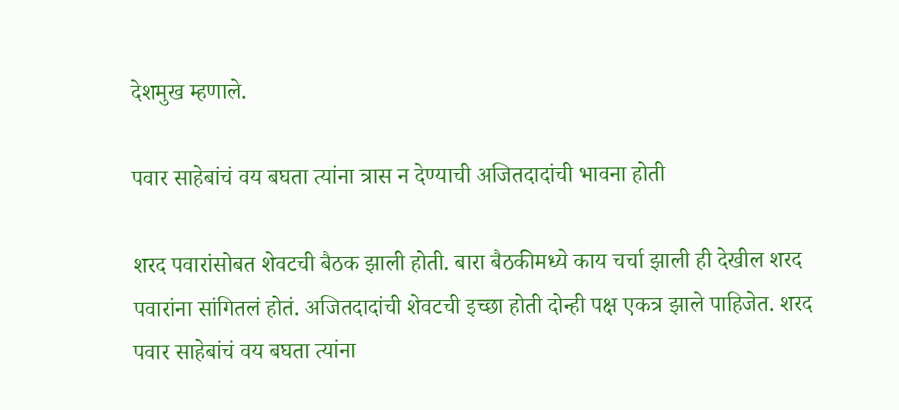देशमुख म्हणाले.

पवार साहेबांचं वय बघता त्यांना त्रास न देण्याची अजितदादांची भावना होती

शरद पवारांसोबत शेवटची बैठक झाली होती. बारा बैठकीमध्ये काय चर्चा झाली ही देखील शरद पवारांना सांगितलं होतं. अजितदादांची शेवटची इच्छा होती दोन्ही पक्ष एकत्र झाले पाहिजेत. शरद पवार साहेबांचं वय बघता त्यांना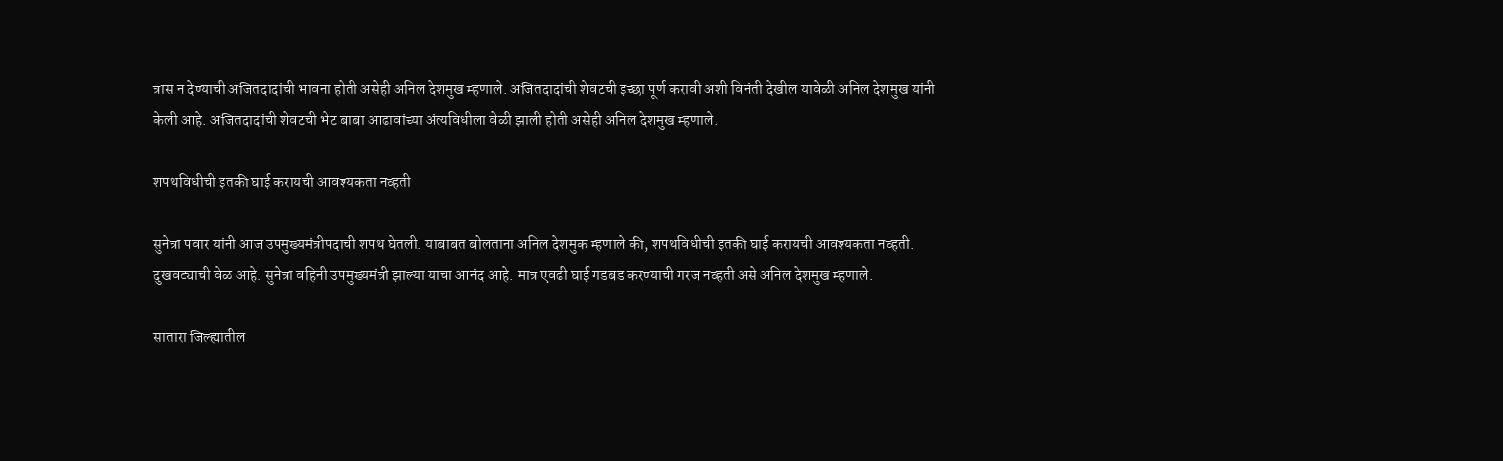त्रास न देण्याची अजितदादांची भावना होती असेही अनिल देशमुख म्हणाले. अजितदादांची शेवटची इच्छा पूर्ण करावी अशी विनंती देखील यावेळी अनिल देशमुख यांनी केली आहे. अजितदादांची शेवटची भेट बाबा आढावांच्या अंत्यविधीला वेळी झाली होती असेही अनिल देशमुख म्हणाले.

शपथविधीची इतकी घाई करायची आवश्यकता नव्हती

सुनेत्रा पवार यांनी आज उपमुख्यमंत्रीपदाची शपथ घेतली. याबाबत बोलताना अनिल देशमुक म्हणाले की, शपथविधीची इतकी घाई करायची आवश्यकता नव्हती. दुखवट्याची वेळ आहे. सुनेत्रा वहिनी उपमुख्यमंत्री झाल्या याचा आनंद आहे. मात्र एवढी घाई गडबड करण्याची गरज नव्हती असे अनिल देशमुख म्हणाले.

सातारा जिल्ह्यातील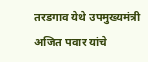तरडगाव येथे उपमुख्यमंत्री अजित पवार यांचे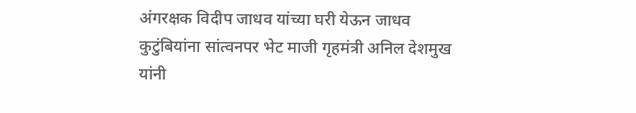अंगरक्षक विदीप जाधव यांच्या घरी येऊन जाधव कुटुंबियांना सांत्वनपर भेट माजी गृहमंत्री अनिल देशमुख यांनी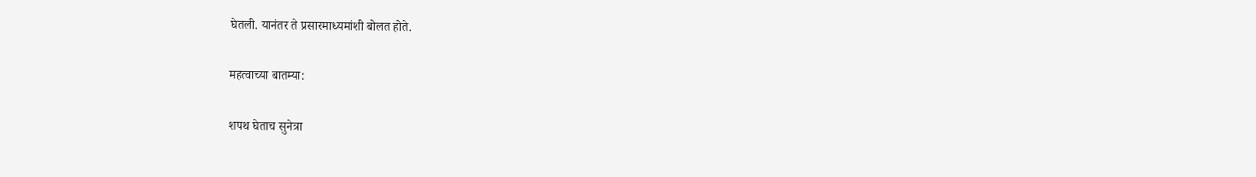घेतली. यानंतर ते प्रसारमाध्यमांशी बोलत होते.

महत्वाच्या बातम्या:

शपथ घेताच सुनेत्रा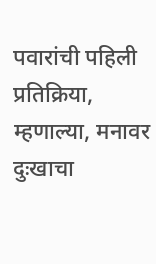पवारांची पहिली प्रतिक्रिया, म्हणाल्या, मनावर दुःखाचा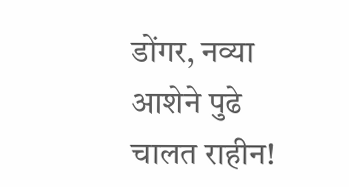डोंगर, नव्या आशेने पुढे चालत राहीन!